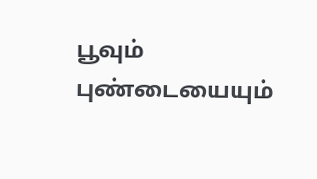பூவும் புண்டையையும்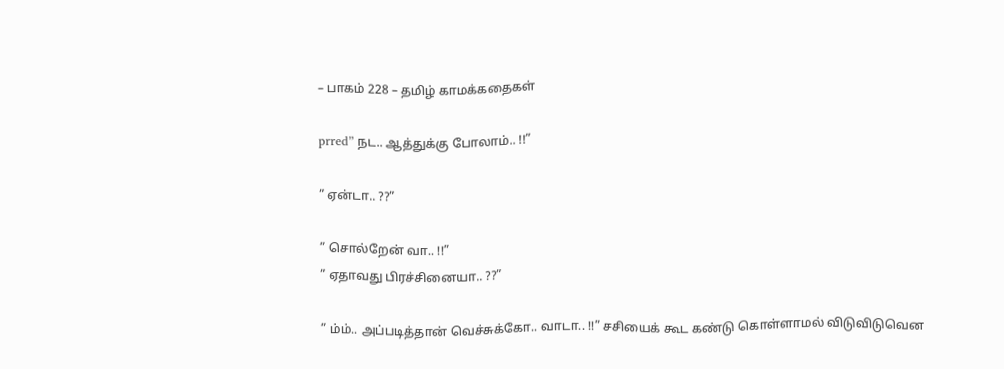– பாகம் 228 – தமிழ் காமக்கதைகள்

prred” நட.. ஆத்துக்கு போலாம்.. !!”

” ஏன்டா.. ??”

” சொல்றேன் வா.. !!”
” ஏதாவது பிரச்சினையா.. ??”

” ம்ம்.. அப்படித்தான் வெச்சுக்கோ.. வாடா.. !!” சசியைக் கூட கண்டு கொள்ளாமல் விடுவிடுவென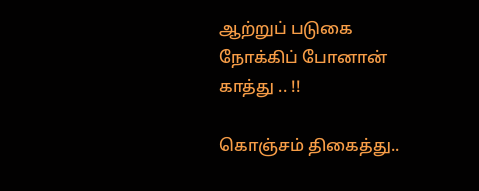ஆற்றுப் படுகை நோக்கிப் போனான் காத்து .. !!

கொஞ்சம் திகைத்து..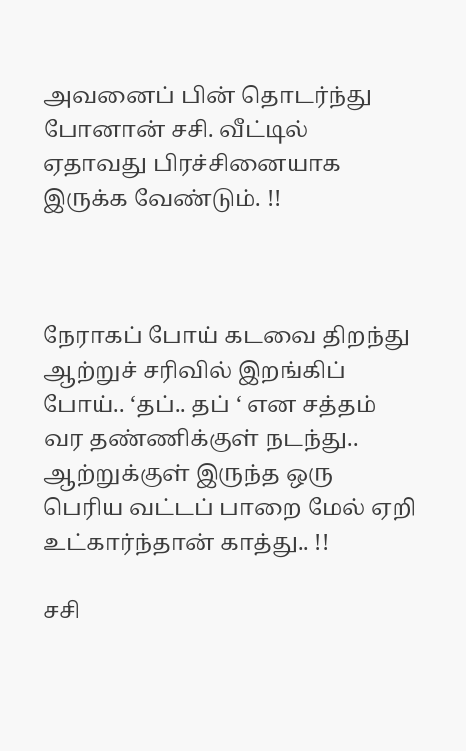அவனைப் பின் தொடர்ந்து போனான் சசி. வீட்டில் ஏதாவது பிரச்சினையாக இருக்க வேண்டும். !!



நேராகப் போய் கடவை திறந்து ஆற்றுச் சரிவில் இறங்கிப் போய்.. ‘தப்.. தப் ‘ என சத்தம் வர தண்ணிக்குள் நடந்து.. ஆற்றுக்குள் இருந்த ஒரு பெரிய வட்டப் பாறை மேல் ஏறி உட்கார்ந்தான் காத்து.. !!

சசி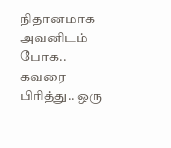நிதானமாக அவனிடம் போக.. கவரை பிரித்து.. ஒரு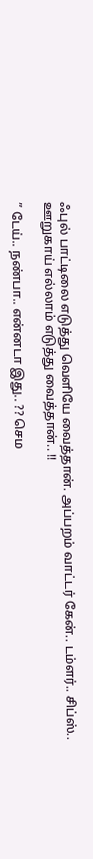ஃபுல் பாட்டிலை எடுத்து வெளியே வைத்தான். அப்பறம் வாட்டர் கேன்.. டம்ளர்.. சிப்ஸ்.. ஊறுகாய் எல்லாம் எடுத்து வைத்தான்.. !!

” டேய்.. நண்பா.. என்னடா இது.. ?? செம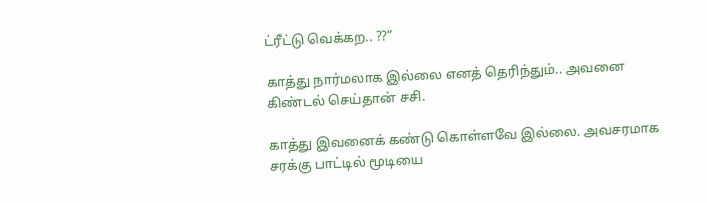ட்ரீட்டு வெக்கற.. ??”

காத்து நார்மலாக இல்லை எனத் தெரிந்தும்.. அவனை கிண்டல் செய்தான் சசி.

காத்து இவனைக் கண்டு கொள்ளவே இல்லை. அவசரமாக சரக்கு பாட்டில் மூடியை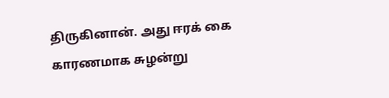திருகினான். அது ஈரக் கை காரணமாக சுழன்று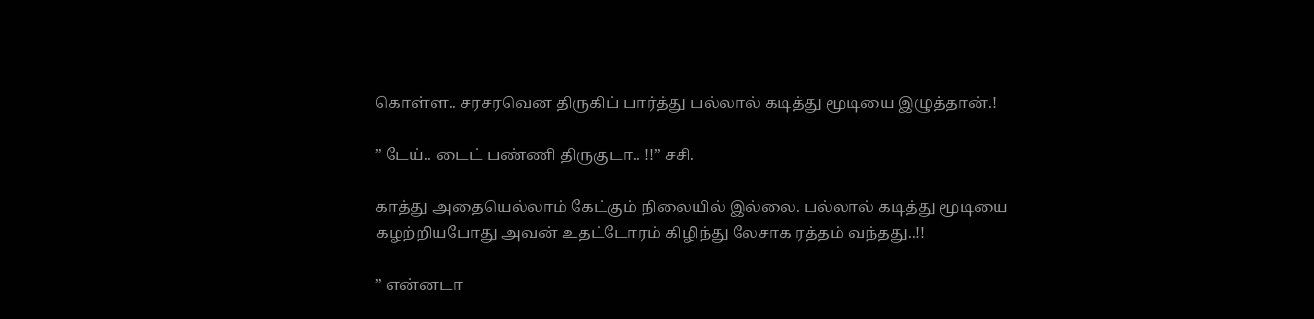கொள்ள.. சரசரவென திருகிப் பார்த்து பல்லால் கடித்து மூடியை இழுத்தான்.!

” டேய்.. டைட் பண்ணி திருகுடா.. !!” சசி.

காத்து அதையெல்லாம் கேட்கும் நிலையில் இல்லை. பல்லால் கடித்து மூடியை கழற்றியபோது அவன் உதட்டோரம் கிழிந்து லேசாக ரத்தம் வந்தது..!!

” என்னடா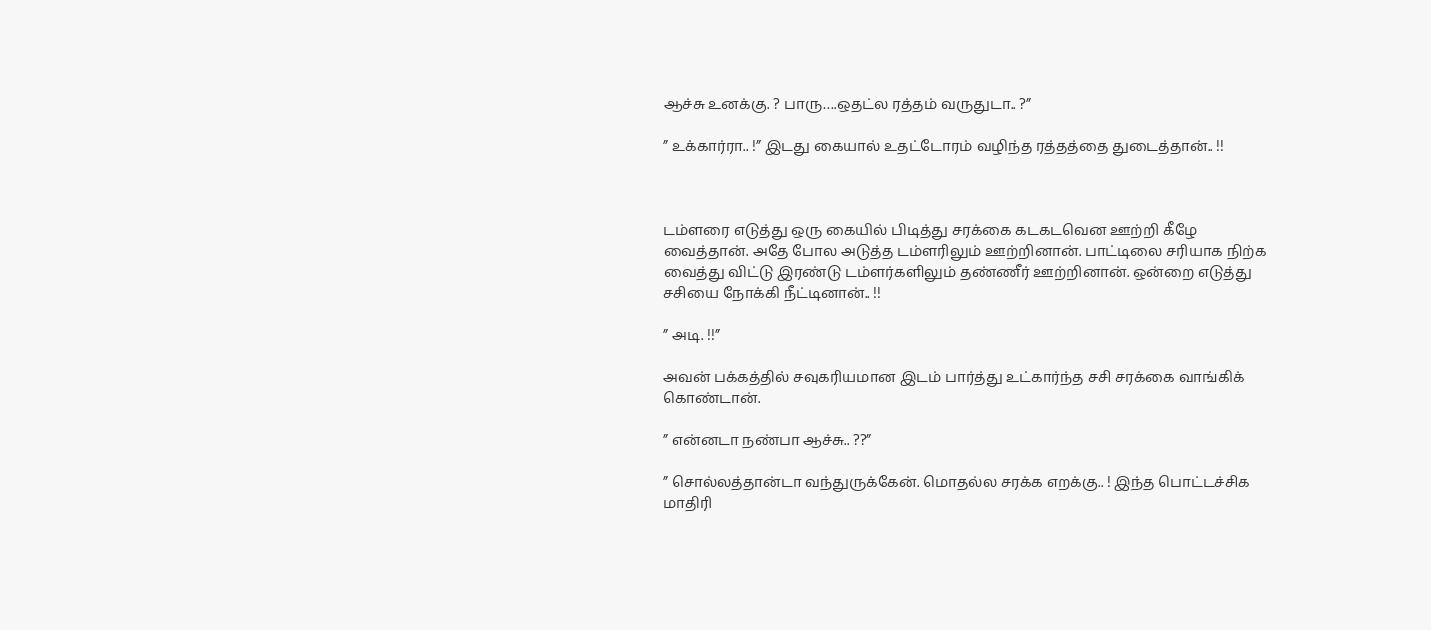ஆச்சு உனக்கு. ? பாரு….ஒதட்ல ரத்தம் வருதுடா.. ?”

” உக்கார்ரா.. !” இடது கையால் உதட்டோரம் வழிந்த ரத்தத்தை துடைத்தான்.. !!



டம்ளரை எடுத்து ஒரு கையில் பிடித்து சரக்கை கடகடவென ஊற்றி கீழே வைத்தான். அதே போல அடுத்த டம்ளரிலும் ஊற்றினான். பாட்டிலை சரியாக நிற்க வைத்து விட்டு இரண்டு டம்ளர்களிலும் தண்ணீர் ஊற்றினான். ஒன்றை எடுத்து சசியை நோக்கி நீட்டினான்.. !!

” அடி. !!”

அவன் பக்கத்தில் சவுகரியமான இடம் பார்த்து உட்கார்ந்த சசி சரக்கை வாங்கிக் கொண்டான்.

” என்னடா நண்பா ஆச்சு.. ??”

” சொல்லத்தான்டா வந்துருக்கேன். மொதல்ல சரக்க எறக்கு.. ! இந்த பொட்டச்சிக மாதிரி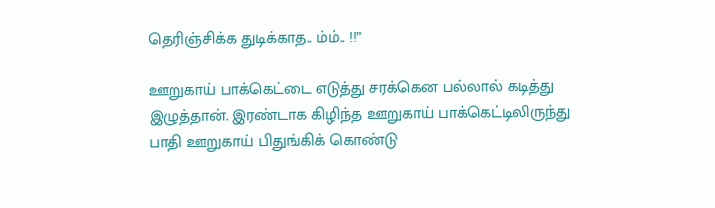தெரிஞ்சிக்க துடிக்காத.. ம்ம்.. !!”

ஊறுகாய் பாக்கெட்டை எடுத்து சரக்கென பல்லால் கடித்து இழுத்தான். இரண்டாக கிழிந்த ஊறுகாய் பாக்கெட்டிலிருந்து பாதி ஊறுகாய் பிதுங்கிக் கொண்டு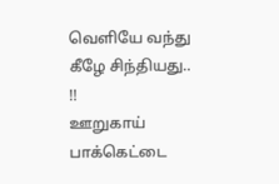வெளியே வந்து கீழே சிந்தியது.. !!
ஊறுகாய் பாக்கெட்டை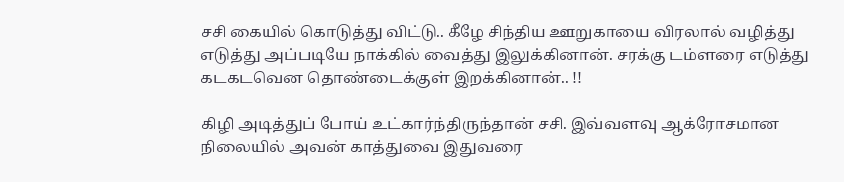சசி கையில் கொடுத்து விட்டு.. கீழே சிந்திய ஊறுகாயை விரலால் வழித்து எடுத்து அப்படியே நாக்கில் வைத்து இலுக்கினான். சரக்கு டம்ளரை எடுத்து கடகடவென தொண்டைக்குள் இறக்கினான்.. !!

கிழி அடித்துப் போய் உட்கார்ந்திருந்தான் சசி. இவ்வளவு ஆக்ரோசமான நிலையில் அவன் காத்துவை இதுவரை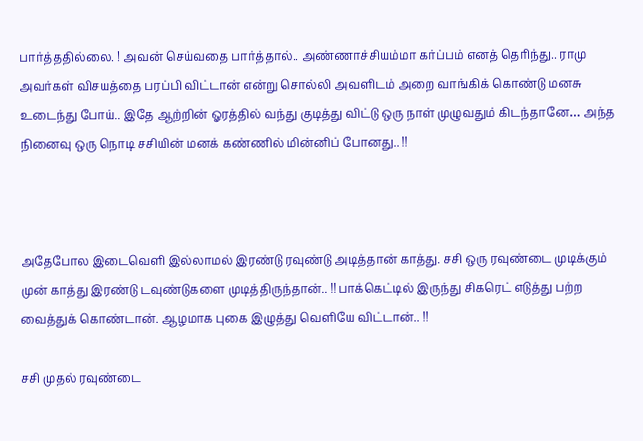பார்த்ததில்லை. ! அவன் செய்வதை பார்த்தால்.. அண்ணாச்சியம்மா கர்ப்பம் எனத் தெரிந்து.. ராமு அவர்கள் விசயத்தை பரப்பி விட்டான் என்று சொல்லி அவளிடம் அறை வாங்கிக் கொண்டு மனசு உடைந்து போய்.. இதே ஆற்றின் ஓரத்தில் வந்து குடித்து விட்டு ஒரு நாள் முழுவதும் கிடந்தானே… அந்த நினைவு ஒரு நொடி சசியின் மனக் கண்ணில் மின்னிப் போனது.. !!



அதேபோல இடைவெளி இல்லாமல் இரண்டு ரவுண்டு அடித்தான் காத்து. சசி ஒரு ரவுண்டை முடிக்கும் முன் காத்து இரண்டு டவுண்டுகளை முடித்திருந்தான்.. !! பாக்கெட்டில் இருந்து சிகரெட் எடுத்து பற்ற வைத்துக் கொண்டான். ஆழமாக புகை இழுத்து வெளியே விட்டான்.. !!

சசி முதல் ரவுண்டை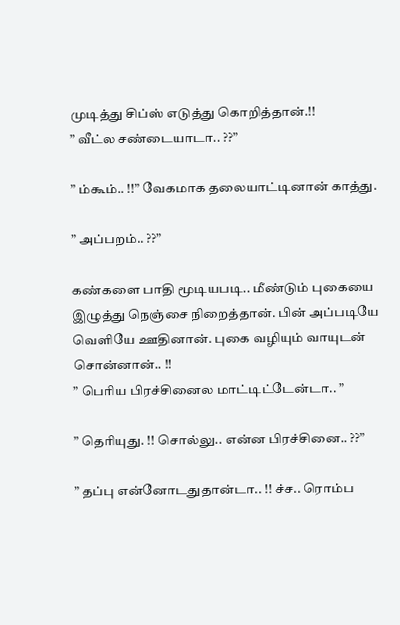முடித்து சிப்ஸ் எடுத்து கொறித்தான்.!!
” வீட்ல சண்டையாடா.. ??”

” ம்கூம்.. !!” வேகமாக தலையாட்டினான் காத்து.

” அப்பறம்.. ??”

கண்களை பாதி மூடியபடி.. மீண்டும் புகையை இழுத்து நெஞ்சை நிறைத்தான். பின் அப்படியே வெளியே ஊதினான். புகை வழியும் வாயுடன் சொன்னான்.. !!
” பெரிய பிரச்சினைல மாட்டிட்டேன்டா.. ”

” தெரியுது. !! சொல்லு.. என்ன பிரச்சினை.. ??”

” தப்பு என்னோடதுதான்டா.. !! ச்ச.. ரொம்ப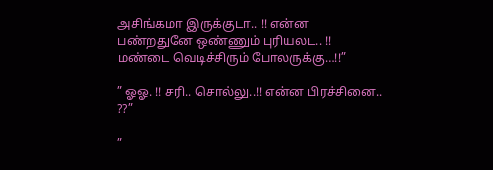அசிங்கமா இருக்குடா.. !! என்ன பண்றதுனே ஒண்ணும் புரியலட.. !! மண்டை வெடிச்சிரும் போலருக்கு…!!”

” ஓஓ. !! சரி.. சொல்லு..!! என்ன பிரச்சினை.. ??”

”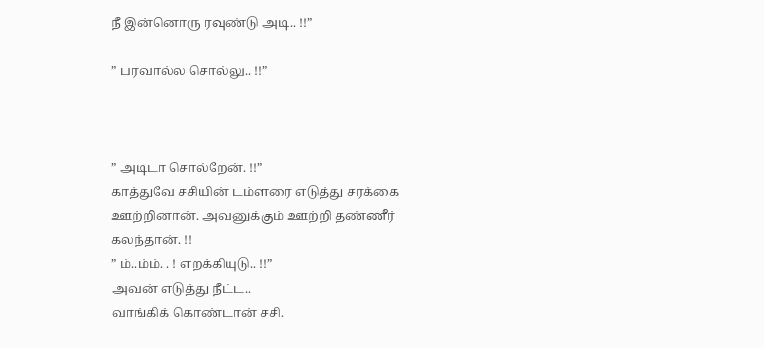நீ இன்னொரு ரவுண்டு அடி.. !!”

” பரவால்ல சொல்லு.. !!”



” அடிடா சொல்றேன். !!”
காத்துவே சசியின் டம்ளரை எடுத்து சரக்கை ஊற்றினான். அவனுக்கும் ஊற்றி தண்ணீர் கலந்தான். !!
” ம்..ம்ம். . ! எறக்கியுடு.. !!”
அவன் எடுத்து நீட்ட..
வாங்கிக் கொண்டான் சசி.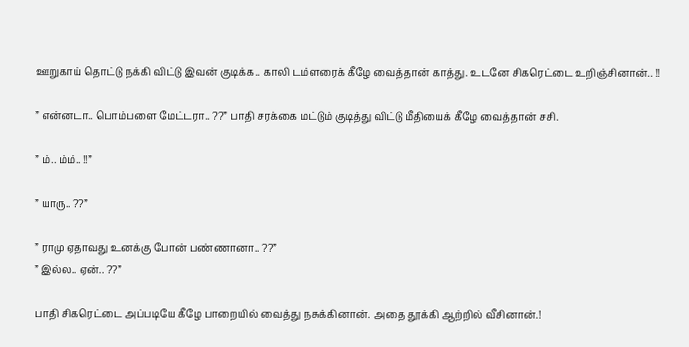ஊறுகாய் தொட்டு நக்கி விட்டு இவன் குடிக்க.. காலி டம்ளரைக் கீழே வைத்தான் காத்து. உடனே சிகரெட்டை உறிஞ்சினான்.. !!

” என்னடா.. பொம்பளை மேட்டரா.. ??” பாதி சரக்கை மட்டும் குடித்து விட்டு மீதியைக் கீழே வைத்தான் சசி.

” ம்.. ம்ம்.. !!”

” யாரு.. ??”

” ராமு ஏதாவது உனக்கு போன் பண்ணானா.. ??”
” இல்ல.. ஏன்.. ??”

பாதி சிகரெட்டை அப்படியே கீழே பாறையில் வைத்து நசுக்கினான். அதை தூக்கி ஆற்றில் வீசினான்.!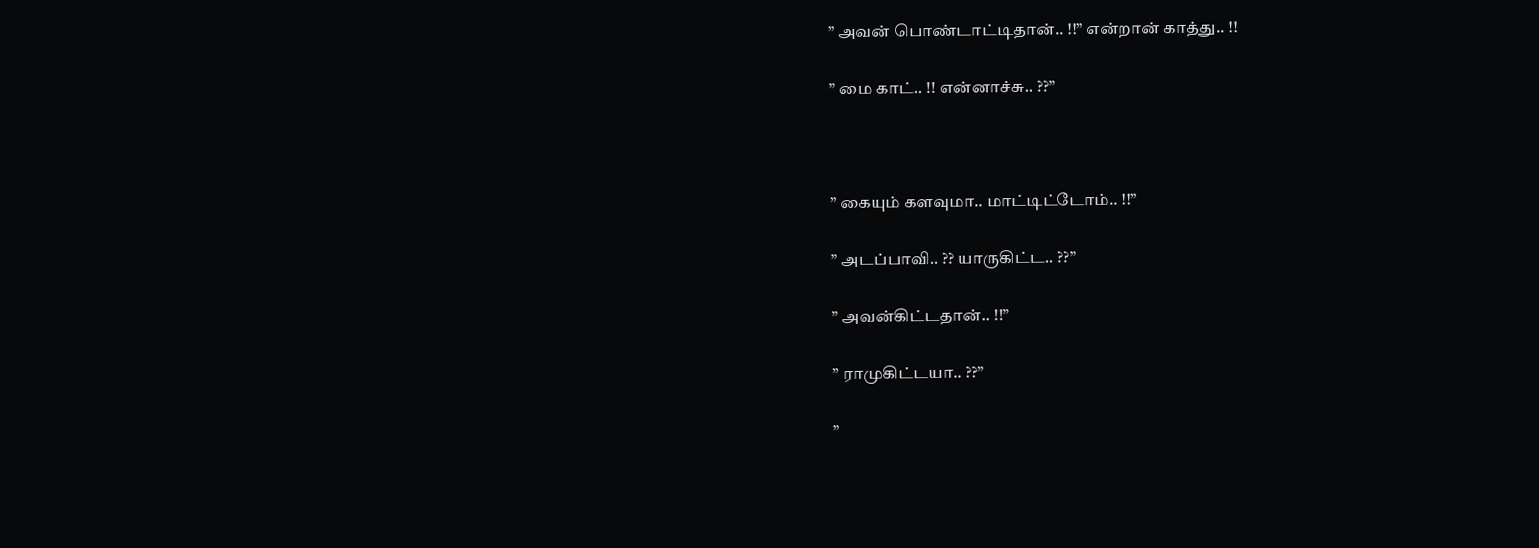” அவன் பொண்டாட்டிதான்.. !!” என்றான் காத்து.. !!

” மை காட்.. !! என்னாச்சு.. ??”



” கையும் களவுமா.. மாட்டிட்டோம்.. !!”

” அடப்பாவி.. ?? யாருகிட்ட.. ??”

” அவன்கிட்டதான்.. !!”

” ராமுகிட்டயா.. ??”

”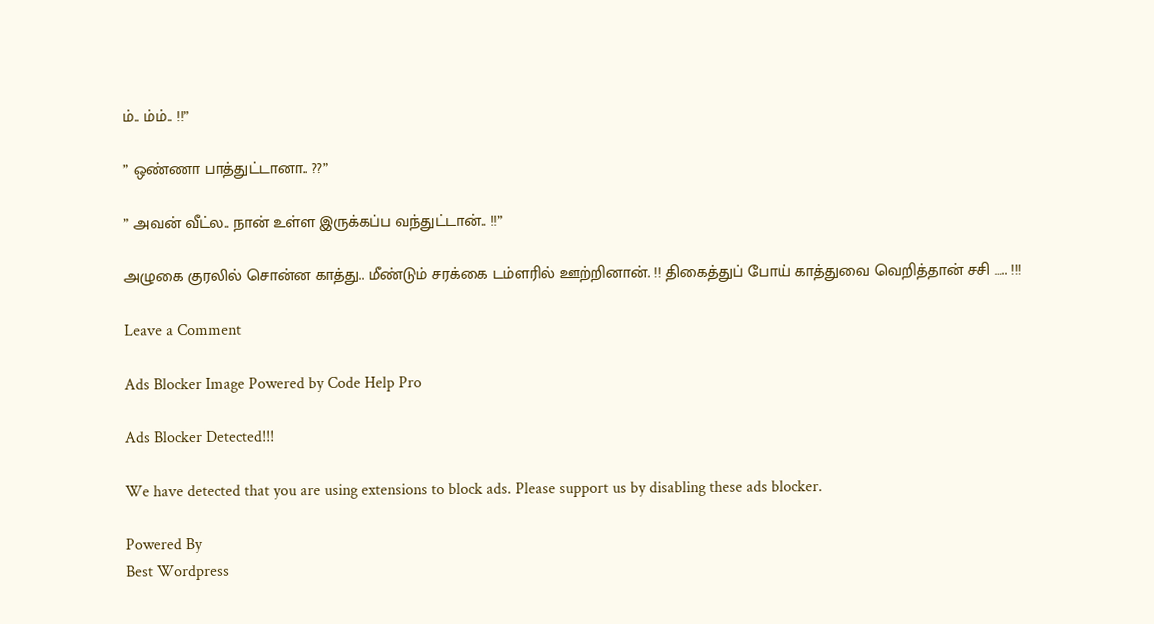ம்.. ம்ம்.. !!”

” ஒண்ணா பாத்துட்டானா.. ??”

” அவன் வீட்ல.. நான் உள்ள இருக்கப்ப வந்துட்டான்.. !!”

அழுகை குரலில் சொன்ன காத்து.. மீண்டும் சரக்கை டம்ளரில் ஊற்றினான். !! திகைத்துப் போய் காத்துவை வெறித்தான் சசி ….. !!!

Leave a Comment

Ads Blocker Image Powered by Code Help Pro

Ads Blocker Detected!!!

We have detected that you are using extensions to block ads. Please support us by disabling these ads blocker.

Powered By
Best Wordpress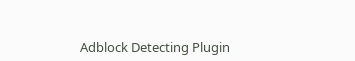Adblock Detecting Plugin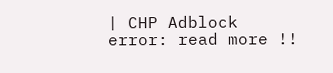| CHP Adblock
error: read more !!